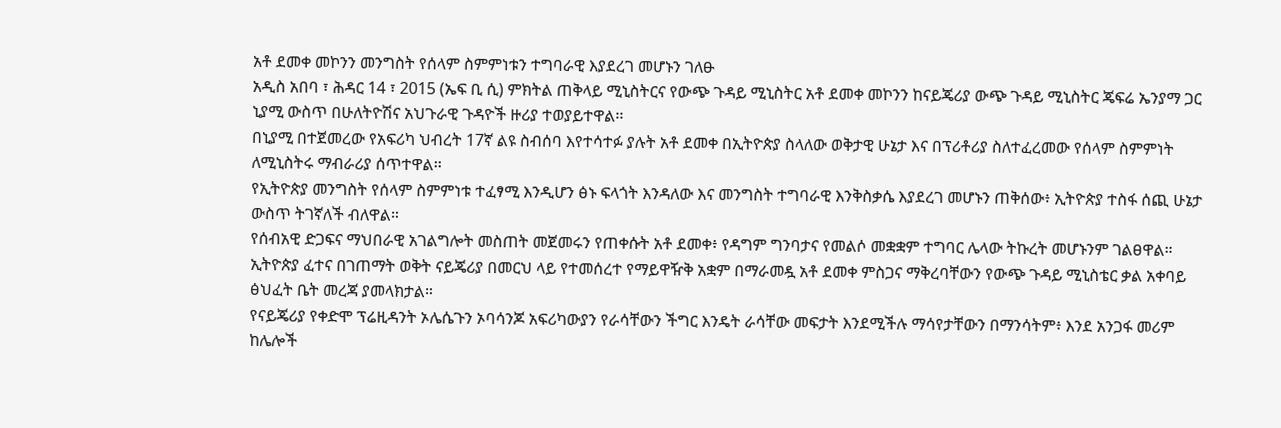አቶ ደመቀ መኮንን መንግስት የሰላም ስምምነቱን ተግባራዊ እያደረገ መሆኑን ገለፁ
አዲስ አበባ ፣ ሕዳር 14 ፣ 2015 (ኤፍ ቢ ሲ) ምክትል ጠቅላይ ሚኒስትርና የውጭ ጉዳይ ሚኒስትር አቶ ደመቀ መኮንን ከናይጄሪያ ውጭ ጉዳይ ሚኒስትር ጄፍሬ ኤንያማ ጋር ኒያሚ ውስጥ በሁለትዮሽና አህጉራዊ ጉዳዮች ዙሪያ ተወያይተዋል፡፡
በኒያሚ በተጀመረው የአፍሪካ ህብረት 17ኛ ልዩ ስብሰባ እየተሳተፉ ያሉት አቶ ደመቀ በኢትዮጵያ ስላለው ወቅታዊ ሁኔታ እና በፕሪቶሪያ ስለተፈረመው የሰላም ስምምነት ለሚኒስትሩ ማብራሪያ ሰጥተዋል፡፡
የኢትዮጵያ መንግስት የሰላም ስምምነቱ ተፈፃሚ እንዲሆን ፅኑ ፍላጎት እንዳለው እና መንግስት ተግባራዊ እንቅስቃሴ እያደረገ መሆኑን ጠቅሰው፥ ኢትዮጵያ ተስፋ ሰጪ ሁኔታ ውስጥ ትገኛለች ብለዋል።
የሰብአዊ ድጋፍና ማህበራዊ አገልግሎት መስጠት መጀመሩን የጠቀሱት አቶ ደመቀ፥ የዳግም ግንባታና የመልሶ መቋቋም ተግባር ሌላው ትኩረት መሆኑንም ገልፀዋል።
ኢትዮጵያ ፈተና በገጠማት ወቅት ናይጄሪያ በመርህ ላይ የተመሰረተ የማይዋዥቅ አቋም በማራመዷ አቶ ደመቀ ምስጋና ማቅረባቸውን የውጭ ጉዳይ ሚኒስቴር ቃል አቀባይ ፅህፈት ቤት መረጃ ያመላክታል።
የናይጄሪያ የቀድሞ ፕሬዚዳንት ኦሌሴጉን ኦባሳንጆ አፍሪካውያን የራሳቸውን ችግር እንዴት ራሳቸው መፍታት እንደሚችሉ ማሳየታቸውን በማንሳትም፥ እንደ አንጋፋ መሪም ከሌሎች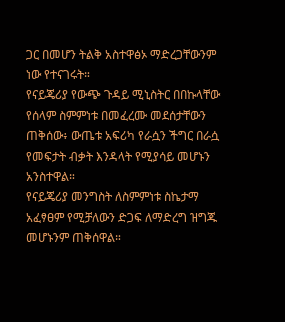ጋር በመሆን ትልቅ አስተዋፅኦ ማድረጋቸውንም ነው የተናገሩት።
የናይጄሪያ የውጭ ጉዳይ ሚኒስትር በበኩላቸው የሰላም ስምምነቱ በመፈረሙ መደሰታቸውን ጠቅሰው፥ ውጤቱ አፍሪካ የራሷን ችግር በራሷ የመፍታት ብቃት እንዳላት የሚያሳይ መሆኑን አንስተዋል።
የናይጄሪያ መንግስት ለስምምነቱ ስኬታማ አፈፃፀም የሚቻለውን ድጋፍ ለማድረግ ዝግጁ መሆኑንም ጠቅሰዋል።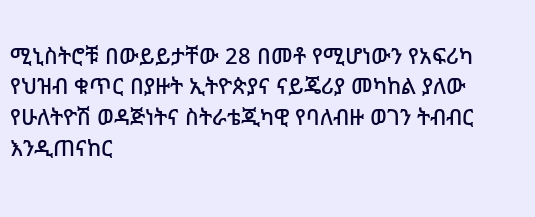ሚኒስትሮቹ በውይይታቸው 28 በመቶ የሚሆነውን የአፍሪካ የህዝብ ቁጥር በያዙት ኢትዮጵያና ናይጄሪያ መካከል ያለው የሁለትዮሽ ወዳጅነትና ስትራቴጂካዊ የባለብዙ ወገን ትብብር እንዲጠናከር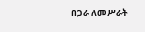በጋራ ለመሥራት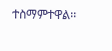ተስማምተዋል፡፡